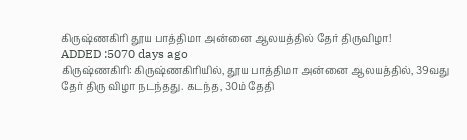கிருஷ்ணகிரி தூய பாத்திமா அன்னை ஆலயத்தில் தேர் திருவிழா!
ADDED :5070 days ago
கிருஷ்ணகிரி: கிருஷ்ணகிரியில், தூய பாத்திமா அன்னை ஆலயத்தில், 39வது தேர் திரு விழா நடந்தது. கடந்த, 30ம் தேதி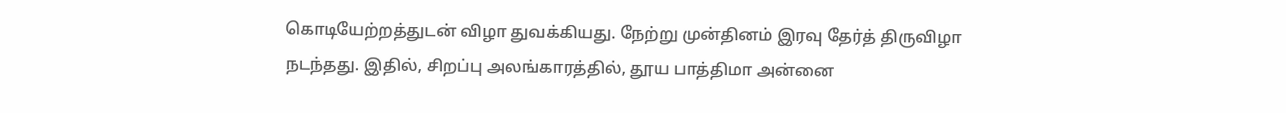கொடியேற்றத்துடன் விழா துவக்கியது. நேற்று முன்தினம் இரவு தேர்த் திருவிழா நடந்தது. இதில், சிறப்பு அலங்காரத்தில், தூய பாத்திமா அன்னை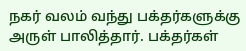நகர் வலம் வந்து பக்தர்களுக்கு அருள் பாலித்தார். பக்தர்கள்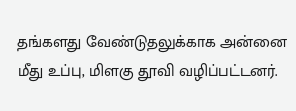தங்களது வேண்டுதலுக்காக அன்னை மீது உப்பு, மிளகு தூவி வழிப்பட்டனர்.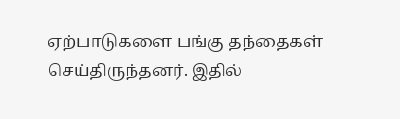ஏற்பாடுகளை பங்கு தந்தைகள் செய்திருந்தனர். இதில்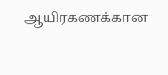ஆயிரகணக்கான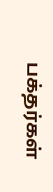பக்தர்கள்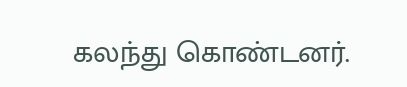கலந்து கொண்டனர்.